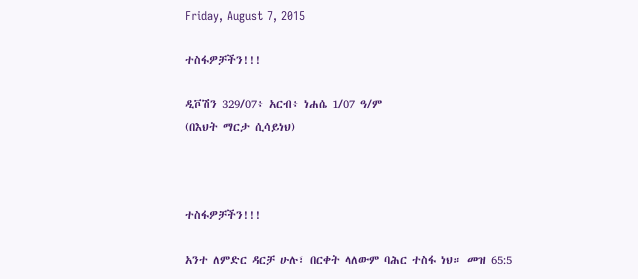Friday, August 7, 2015

ተስፋዎቻችን!!!

ዲቮሽን 329/07፥ አርብ፥ ነሐሴ 1/07 ዓ/ም
(በእህት ማርታ ሲሳይነህ)



ተስፋዎቻችን!!!

አንተ ለምድር ዳርቻ ሁሉ፣ በርቀት ላለውም ባሕር ተስፋ ነህ። መዝ 65:5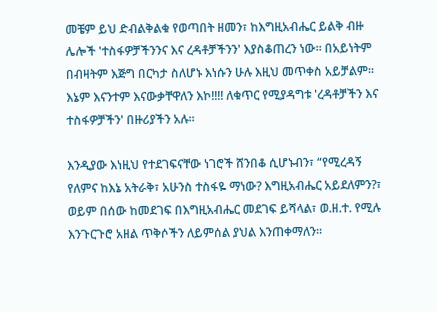መቼም ይህ ድብልቅልቁ የወጣበት ዘመን፣ ከእግዚአብሔር ይልቅ ብዙ ሌሎች 'ተስፋዎቻችንንና እና ረዳቶቻችንን' እያስቆጠረን ነው። በአይነትም በብዛትም እጅግ በርካታ ስለሆኑ እነሱን ሁሉ እዚህ መጥቀስ አይቻልም። እኔም እናንተም እናውቃቸዋለን እኮ!!!! ለቁጥር የሚያዳግቱ 'ረዳቶቻችን እና ተስፋዎቻችን' በዙሪያችን አሉ።

እንዲያው እነዚህ የተደገፍናቸው ነገሮች ሸንበቆ ሲሆኑብን፣ “የሚረዳኝ የለምና ከእኔ አትራቅ፣ አሁንስ ተስፋዬ ማነው? እግዚአብሔር አይደለምን?፣ ወይም በሰው ከመደገፍ በእግዚአብሔር መደገፍ ይሻላል፣ ወ.ዘ.ተ. የሚሉ እንጉርጉሮ አዘል ጥቅሶችን ለይምሰል ያህል እንጠቀማለን።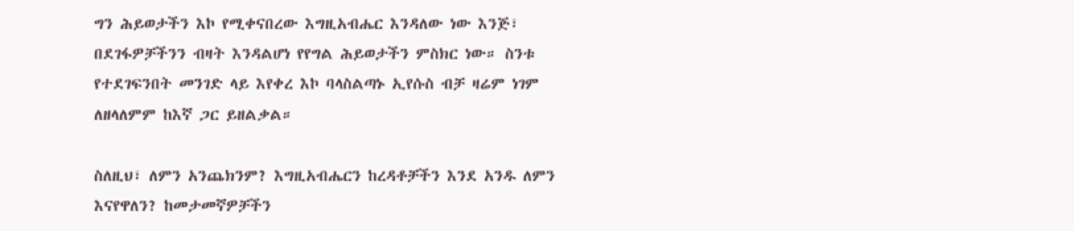ግን ሕይወታችን እኮ የሚቀናበረው እግዚአብሔር እንዳለው ነው እንጅ፣ በደገፋዎቻችንን ብዛት እንዳልሆነ የየግል ሕይወታችን ምስክር ነው። ስንቱ የተደገፍንበት መንገድ ላይ እየቀረ እኮ ባላስልጣኑ ኢየሱስ ብቻ ዛሬም ነገም ለዘላለምም ከእኛ ጋር ይዘልቃል።

ስለዚህ፣ ለምን አንጨክንም? እግዚአብሔርን ከረዳቶቻችን እንደ አንዱ ለምን እናየዋለን? ከመታመኛዎቻችን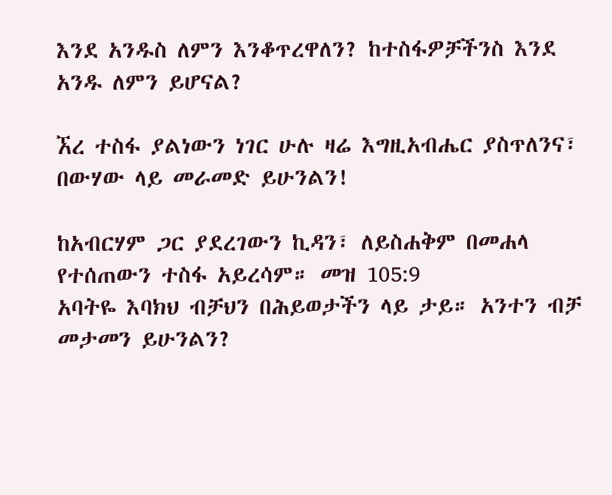እንደ አንዱስ ለምን እንቆጥረዋለን? ከተስፋዎቻችንስ እንደ አንዱ ለምን ይሆናል?

ኧረ ተስፋ ያልነውን ነገር ሁሉ ዛሬ እግዚአብሔር ያስጥለንና፣ በውሃው ላይ መራመድ ይሁንልን!

ከአብርሃም ጋር ያደረገውን ኪዳን፣ ለይስሐቅም በመሐላ የተሰጠውን ተስፋ አይረሳም። መዝ 105:9
አባትዬ እባክህ ብቻህን በሕይወታችን ላይ ታይ። አንተን ብቻ መታመን ይሁንልን?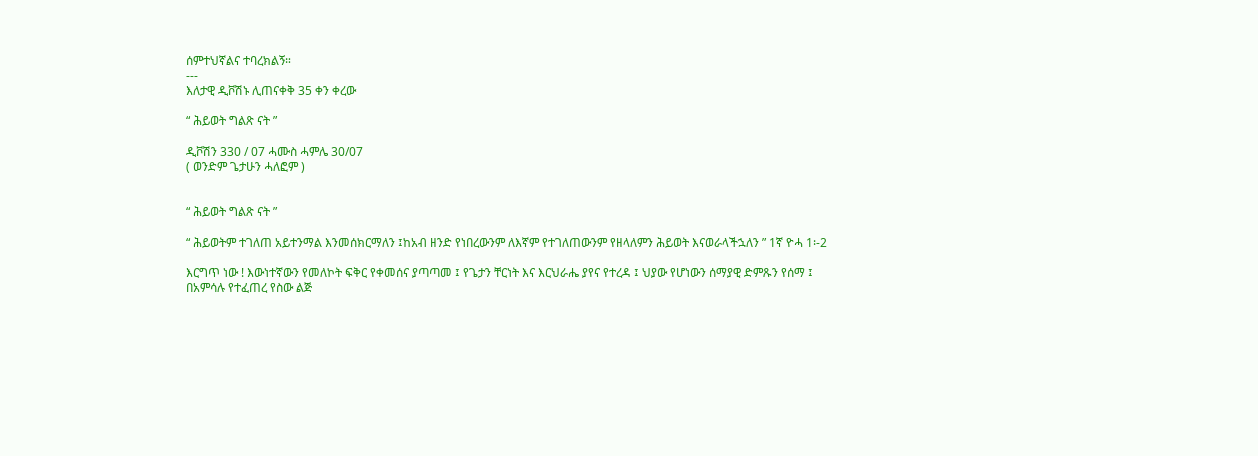ሰምተህኛልና ተባረክልኝ።
---
እለታዊ ዲቮሽኑ ሊጠናቀቅ 35 ቀን ቀረው

“ ሕይወት ግልጽ ናት ”

ዲቮሽን 330 / 07 ሓሙስ ሓምሌ 30/07
( ወንድም ጌታሁን ሓለፎም )


“ ሕይወት ግልጽ ናት ”

“ ሕይወትም ተገለጠ አይተንማል እንመሰክርማለን ፤ከአብ ዘንድ የነበረውንም ለእኛም የተገለጠውንም የዘላለምን ሕይወት እናወራላችኋለን ” 1ኛ ዮሓ 1፡-2

እርግጥ ነው ! እውነተኛውን የመለኮት ፍቅር የቀመሰና ያጣጣመ ፤ የጌታን ቸርነት እና እርህራሔ ያየና የተረዳ ፤ ህያው የሆነውን ሰማያዊ ድምጹን የሰማ ፤ በአምሳሉ የተፈጠረ የስው ልጅ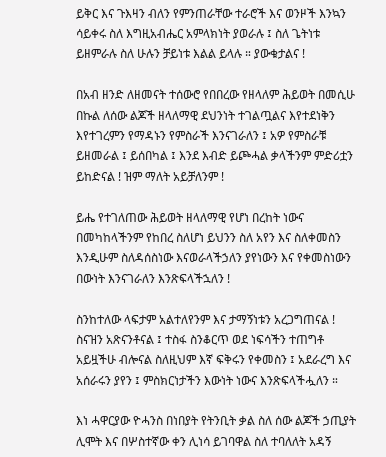ይቅር እና ጉእዛን ብለን የምንጠራቸው ተራሮች እና ወንዞች እንኳን ሳይቀሩ ስለ እግዚአብሔር አምላክነት ያወራሉ ፤ ስለ ጌትነቱ ይዘምራሉ ስለ ሁሉን ቻይነቱ እልል ይላሉ ። ያውቁታልና !

በአብ ዘንድ ለዘመናት ተሰውሮ የበበረው የዘላለም ሕይወት በመሲሁ በኩል ለሰው ልጆች ዘላለማዊ ደህንነት ተገልጧልና እየተደነቅን እየተገረምን የማዳኑን የምስራች እንናገራለን ፤ አዎ የምስራቹ ይዘመራል ፤ ይሰበካል ፤ እንደ እብድ ይጮሓል ቃላችንም ምድሪቷን ይከድናል ! ዝም ማለት አይቻለንም !

ይሔ የተገለጠው ሕይወት ዘላለማዊ የሆነ በረከት ነውና በመካከላችንም የከበረ ስለሆነ ይህንን ስለ አየን እና ስለቀመስን እንዲሁም ስለዳሰስነው እናወራላችኃለን ያየነውን እና የቀመስነውን በውነት እንናገራለን እንጽፍላችኋለን !

ስንከተለው ላፍታም አልተለየንም እና ታማኝነቱን አረጋግጠናል ! ስናዝን አጽናንቶናል ፤ ተስፋ ስንቆርጥ ወደ ነፍሳችን ተጠግቶ አይዟችሁ ብሎናል ስለዚህም እኛ ፍቅሩን የቀመስን ፤ አደራረግ እና አሰራሩን ያየን ፤ ምስክርነታችን እውነት ነውና እንጽፍላችሗለን ።

እነ ሓዋርያው ዮሓንስ በነበያት የትንቢት ቃል ስለ ሰው ልጆች ኃጢያት ሊሞት እና በሦስተኛው ቀን ሊነሳ ይገባዋል ስለ ተባለለት አዳኝ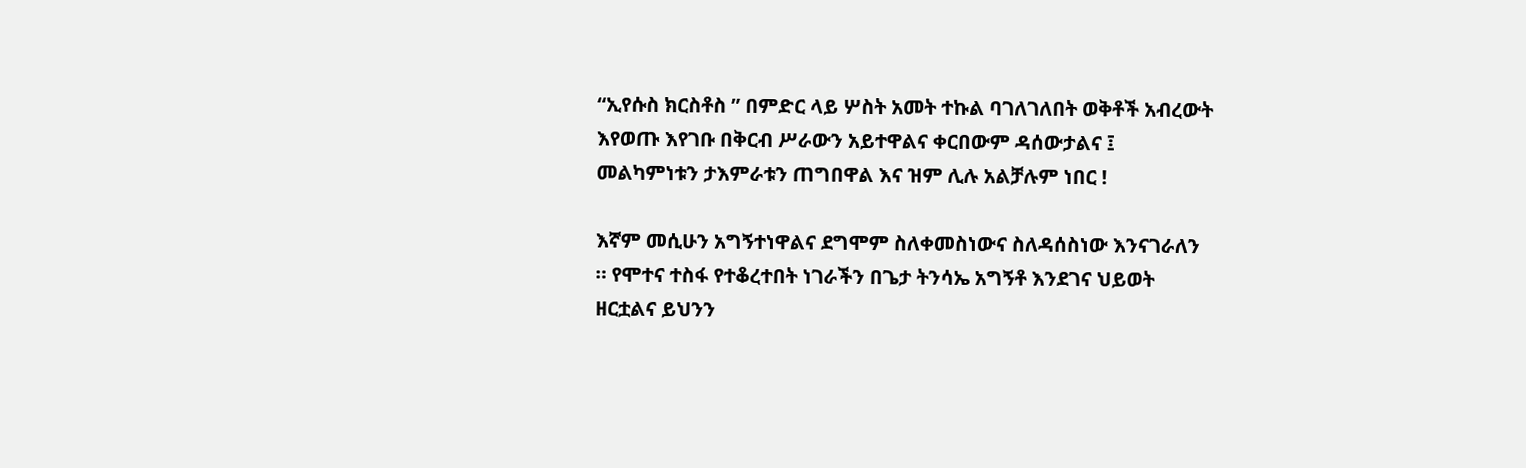“ኢየሱስ ክርስቶስ ” በምድር ላይ ሦስት አመት ተኩል ባገለገለበት ወቅቶች አብረውት እየወጡ እየገቡ በቅርብ ሥራውን አይተዋልና ቀርበውም ዳሰውታልና ፤ መልካምነቱን ታእምራቱን ጠግበዋል እና ዝም ሊሉ አልቻሉም ነበር !

እኛም መሲሁን አግኝተነዋልና ደግሞም ስለቀመስነውና ስለዳሰስነው እንናገራለን ። የሞተና ተስፋ የተቆረተበት ነገራችን በጌታ ትንሳኤ አግኝቶ እንደገና ህይወት ዘርቷልና ይህንን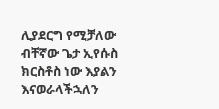ሊያደርግ የሚቻለው ብቸኛው ጌታ ኢየሱስ ክርስቶስ ነው እያልን እናወራላችኋለን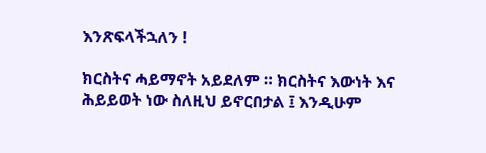እንጽፍላችኋለን !

ክርስትና ሓይማኖት አይደለም ። ክርስትና እውነት እና ሕይይወት ነው ስለዚህ ይኖርበታል ፤ እንዲሁም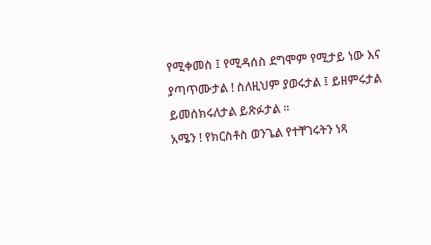የሚቀመስ ፤ የሚዳሰስ ደግሞም የሚታይ ነው እና ያጣጥሙታል ! ስለዚህም ያወሩታል ፤ ይዘምሩታል ይመሰክሩለታል ይጽፉታል ።
አሜን ! የክርስቶስ ወንጌል የተቸገሩትን ነጻ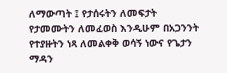ለማውጣት ፤ የታሰሩትን ለመፍታት የታመሙትን ለመፈወስ እንዲሁም በአጋንንት የተያዙትን ነጻ ለመልቀቅ ወሳኝ ነውና የጌታን ማዳን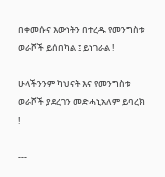በቀመሱና እውነትን በተረዱ የመንግስቱ ወራሾች ይሰበካል ፤ ይነገራል !

ሁላችንንም ካህናት እና የመንግስቱ ወራሾች ያደረገን መድሓኒአለም ይባረክ !

---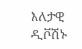እለታዊ ዲቮሽኑ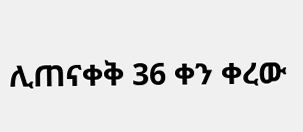ሊጠናቀቅ 36 ቀን ቀረው